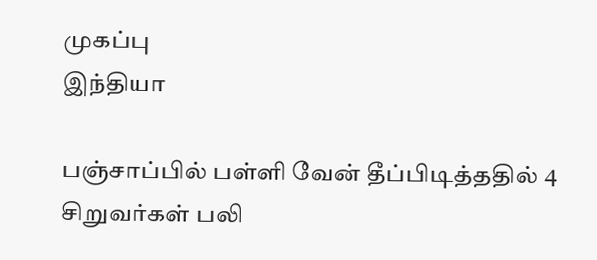முகப்பு
இந்தியா

பஞ்சாப்பில் பள்ளி வேன் தீப்பிடித்ததில் 4 சிறுவர்கள் பலி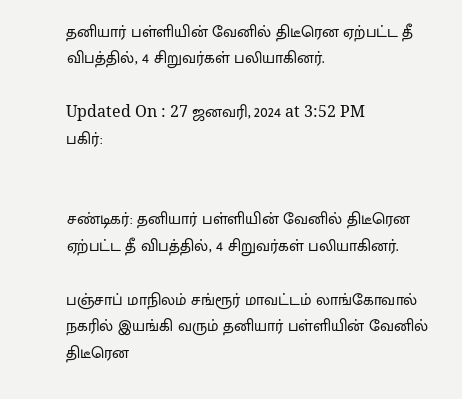தனியார் பள்ளியின் வேனில் திடீரென ஏற்பட்ட தீ விபத்தில், 4 சிறுவர்கள் பலியாகினர்.

Updated On : 27 ஜனவரி, 2024 at 3:52 PM
பகிர்:


சண்டிகர்: தனியார் பள்ளியின் வேனில் திடீரென ஏற்பட்ட தீ விபத்தில், 4 சிறுவர்கள் பலியாகினர்.

பஞ்சாப் மாநிலம் சங்ரூர் மாவட்டம் லாங்கோவால் நகரில் இயங்கி வரும் தனியார் பள்ளியின் வேனில் திடீரென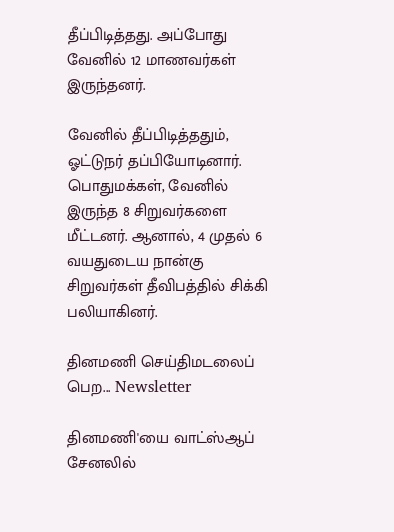தீப்பிடித்தது. அப்போது வேனில் 12 மாணவர்கள் இருந்தனர்.

வேனில் தீப்பிடித்ததும், ஓட்டுநர் தப்பியோடினார். பொதுமக்கள், வேனில் இருந்த 8 சிறுவர்களை மீட்டனர். ஆனால், 4 முதல் 6 வயதுடைய நான்கு சிறுவர்கள் தீவிபத்தில் சிக்கி பலியாகினர்.

தினமணி செய்திமடலைப் பெற... Newsletter

தினமணி'யை வாட்ஸ்ஆப் சேனலில்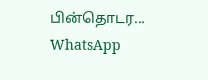பின்தொடர... WhatsApp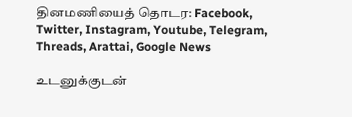தினமணியைத் தொடர: Facebook, Twitter, Instagram, Youtube, Telegram, Threads, Arattai, Google News

உடனுக்குடன்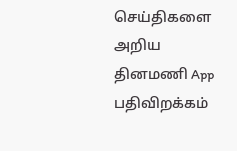செய்திகளை அறிய தினமணி App பதிவிறக்கம்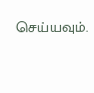செய்யவும்.